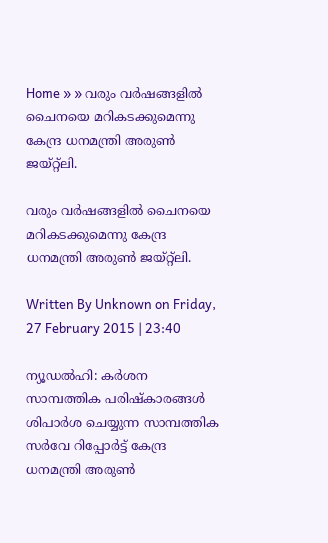Home » » വരും വര്‍ഷങ്ങളില്‍ ചൈനയെ മറികടക്കുമെന്നു കേന്ദ്ര ധനമന്ത്രി അരുണ്‍ ജയ്‌റ്റ്‌ലി.

വരും വര്‍ഷങ്ങളില്‍ ചൈനയെ മറികടക്കുമെന്നു കേന്ദ്ര ധനമന്ത്രി അരുണ്‍ ജയ്‌റ്റ്‌ലി.

Written By Unknown on Friday, 27 February 2015 | 23:40

ന്യൂഡല്‍ഹി: കര്‍ശന സാമ്പത്തിക പരിഷ്‌കാരങ്ങള്‍ ശിപാര്‍ശ ചെയ്യുന്ന സാമ്പത്തിക സര്‍വേ റിപ്പോര്‍ട്ട്‌ കേന്ദ്ര ധനമന്ത്രി അരുണ്‍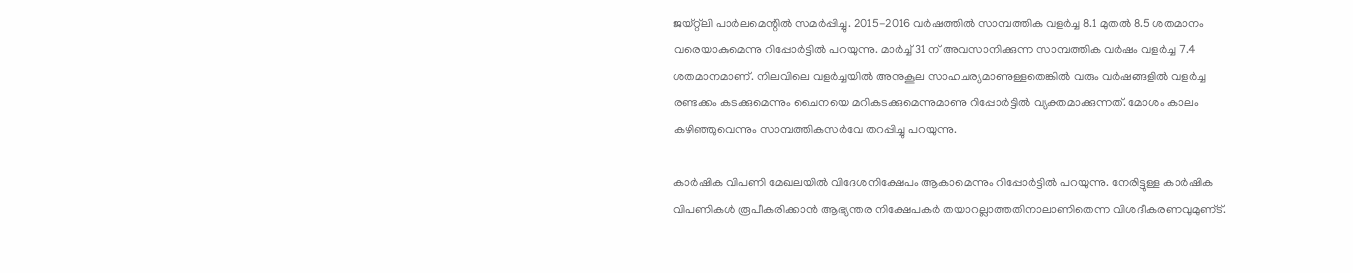ജയ്‌റ്റ്‌ലി പാര്‍ലമെന്റില്‍ സമര്‍പ്പിച്ചു. 2015-2016 വര്‍ഷത്തില്‍ സാമ്പത്തിക വളര്‍ച്ച 8.1 മുതല്‍ 8.5 ശതമാനം വരെയാകുമെന്നു റിപ്പോര്‍ട്ടില്‍ പറയുന്നു. മാര്‍ച്ച്‌ 31 ന്‌ അവസാനിക്കുന്ന സാമ്പത്തിക വര്‍ഷം വളര്‍ച്ച 7.4 ശതമാനമാണ്‌. നിലവിലെ വളര്‍ച്ചയില്‍ അനുകൂല സാഹചര്യമാണുള്ളതെങ്കില്‍ വരും വര്‍ഷങ്ങളില്‍ വളര്‍ച്ച രണ്ടക്കം കടക്കുമെന്നും ചൈനയെ മറികടക്കുമെന്നുമാണു റിപ്പോര്‍ട്ടില്‍ വ്യക്തമാക്കുന്നത്‌. മോശം കാലം കഴിഞ്ഞുവെന്നും സാമ്പത്തികസര്‍വേ തറപ്പിച്ചു പറയുന്നു.

കാര്‍ഷിക വിപണി മേഖലയില്‍ വിദേശനിക്ഷേപം ആകാമെന്നും റിപ്പോര്‍ട്ടില്‍ പറയുന്നു. നേരിട്ടുള്ള കാര്‍ഷിക വിപണികള്‍ രൂപീകരിക്കാന്‍ ആഭ്യന്തര നിക്ഷേപകര്‍ തയാറല്ലാത്തതിനാലാണിതെന്ന വിശദീകരണവുമുണ്‌ട്‌.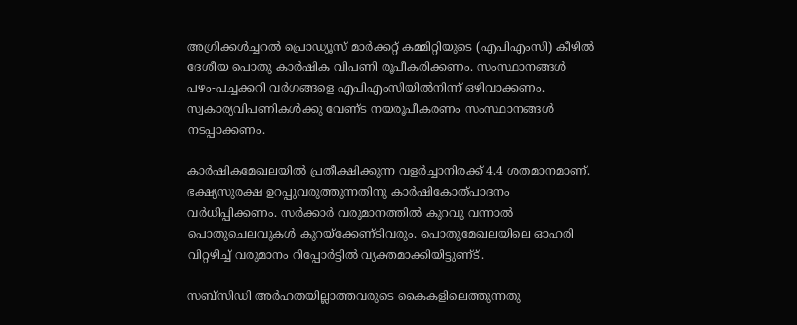അഗ്രിക്കള്‍ച്ചറല്‍ പ്രൊഡ്യൂസ്‌ മാര്‍ക്കറ്റ്‌ കമ്മിറ്റിയുടെ (എപിഎംസി) കീഴില്‍ ദേശീയ പൊതു കാര്‍ഷിക വിപണി രൂപീകരിക്കണം. സംസ്ഥാനങ്ങള്‍ പഴം-പച്ചക്കറി വര്‍ഗങ്ങളെ എപിഎംസിയില്‍നിന്ന്‌ ഒഴിവാക്കണം. സ്വകാര്യവിപണികള്‍ക്കു വേണ്‌ട നയരൂപീകരണം സംസ്ഥാനങ്ങള്‍ നടപ്പാക്കണം.

കാര്‍ഷികമേഖലയില്‍ പ്രതീക്ഷിക്കുന്ന വളര്‍ച്ചാനിരക്ക്‌ 4.4 ശതമാനമാണ്‌. ഭക്ഷ്യസുരക്ഷ ഉറപ്പുവരുത്തുന്നതിനു കാര്‍ഷികോത്‌പാദനം വര്‍ധിപ്പിക്കണം. സര്‍ക്കാര്‍ വരുമാനത്തില്‍ കുറവു വന്നാല്‍ പൊതുചെലവുകള്‍ കുറയ്‌ക്കേണ്‌ടിവരും. പൊതുമേഖലയിലെ ഓഹരി വിറ്റഴിച്ച്‌ വരുമാനം റിപ്പോര്‍ട്ടില്‍ വ്യക്തമാക്കിയിട്ടുണ്‌ട്‌.

സബ്‌സിഡി അര്‍ഹതയില്ലാത്തവരുടെ കൈകളിലെത്തുന്നതു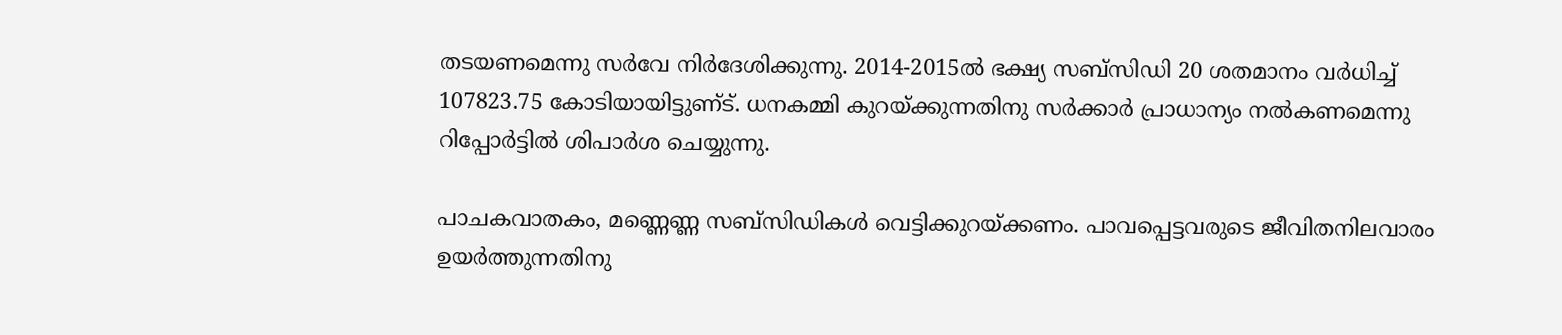തടയണമെന്നു സര്‍വേ നിര്‍ദേശിക്കുന്നു. 2014-2015ല്‍ ഭക്ഷ്യ സബ്‌സിഡി 20 ശതമാനം വര്‍ധിച്ച്‌ 107823.75 കോടിയായിട്ടുണ്‌ട്‌. ധനകമ്മി കുറയ്‌ക്കുന്നതിനു സര്‍ക്കാര്‍ പ്രാധാന്യം നല്‍കണമെന്നു റിപ്പോര്‍ട്ടില്‍ ശിപാര്‍ശ ചെയ്യുന്നു.

പാചകവാതകം, മണ്ണെണ്ണ സബ്‌സിഡികള്‍ വെട്ടിക്കുറയ്‌ക്കണം. പാവപ്പെട്ടവരുടെ ജീവിതനിലവാരം ഉയര്‍ത്തുന്നതിനു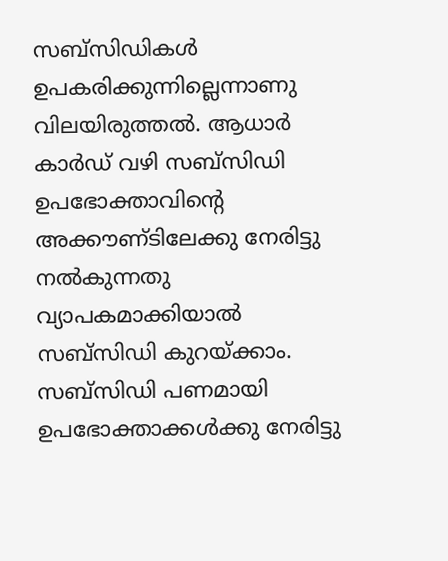സബ്‌സിഡികള്‍ ഉപകരിക്കുന്നില്ലെന്നാണു വിലയിരുത്തല്‍. ആധാര്‍ കാര്‍ഡ്‌ വഴി സബ്‌സിഡി ഉപഭോക്താവിന്റെ അക്കൗണ്‌ടിലേക്കു നേരിട്ടു നല്‍കുന്നതു വ്യാപകമാക്കിയാല്‍ സബ്‌സിഡി കുറയ്‌ക്കാം. സബ്‌സിഡി പണമായി ഉപഭോക്താക്കള്‍ക്കു നേരിട്ടു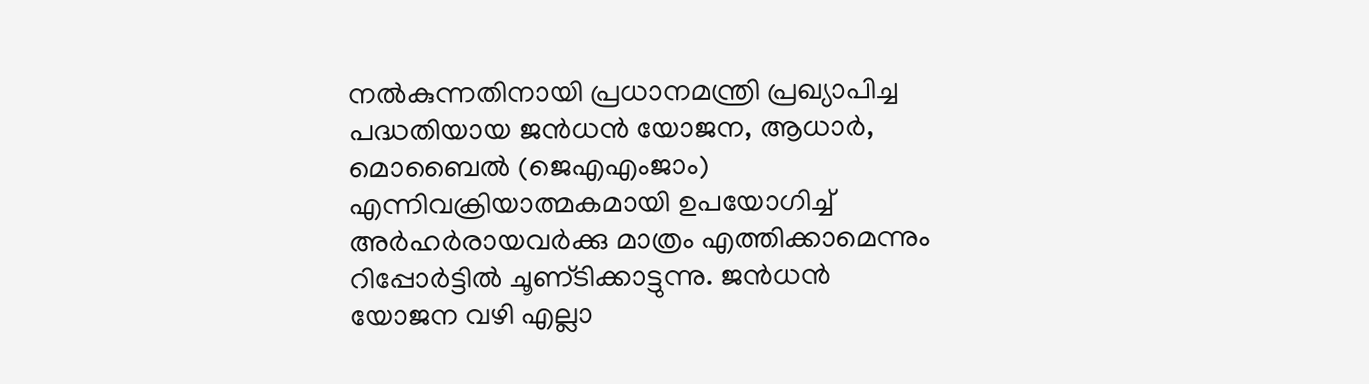നല്‍കുന്നതിനായി പ്രധാനമന്ത്രി പ്രഖ്യാപിച്ച പദ്ധതിയായ ജന്‍ധന്‍ യോജന, ആധാര്‍, മൊബൈല്‍ (ജെഎഎംജാം) എന്നിവക്രിയാത്മകമായി ഉപയോഗിച്ച്‌ അര്‍ഹര്‍രായവര്‍ക്കു മാത്രം എത്തിക്കാമെന്നും റിപ്പോര്‍ട്ടില്‍ ചൂണ്‌ടിക്കാട്ടുന്നു. ജന്‍ധന്‍ യോജന വഴി എല്ലാ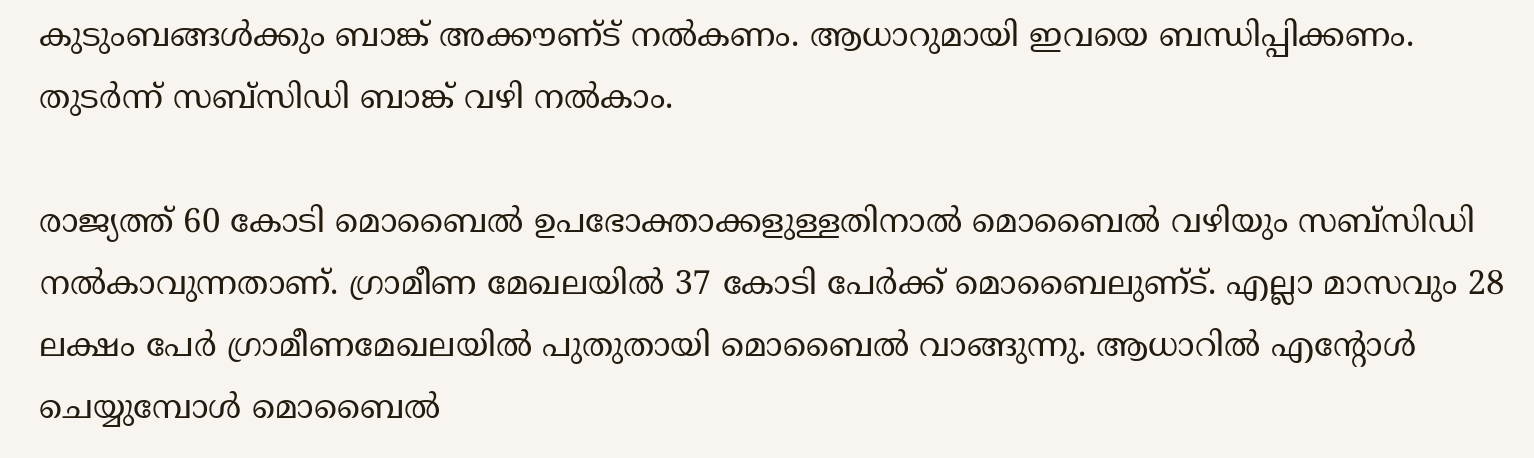കുടുംബങ്ങള്‍ക്കും ബാങ്ക്‌ അക്കൗണ്‌ട്‌ നല്‍കണം. ആധാറുമായി ഇവയെ ബന്ധിപ്പിക്കണം. തുടര്‍ന്ന്‌ സബ്‌സിഡി ബാങ്ക്‌ വഴി നല്‍കാം.

രാജ്യത്ത്‌ 60 കോടി മൊബൈല്‍ ഉപഭോക്താക്കളുള്ളതിനാല്‍ മൊബൈല്‍ വഴിയും സബ്‌സിഡി നല്‍കാവുന്നതാണ്‌. ഗ്രാമീണ മേഖലയില്‍ 37 കോടി പേര്‍ക്ക്‌ മൊബൈലുണ്‌ട്‌. എല്ലാ മാസവും 28 ലക്ഷം പേര്‍ ഗ്രാമീണമേഖലയില്‍ പുതുതായി മൊബൈല്‍ വാങ്ങുന്നു. ആധാറില്‍ എന്‍റോള്‍ ചെയ്യുമ്പോള്‍ മൊബൈല്‍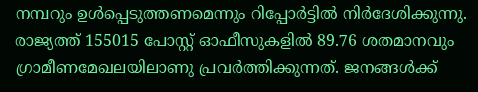നമ്പറും ഉള്‍പ്പെടുത്തണമെന്നും റിപ്പോര്‍ട്ടില്‍ നിര്‍ദേശിക്കുന്നു. രാജ്യത്ത്‌ 155015 പോസ്റ്റ്‌ ഓഫീസുകളില്‍ 89.76 ശതമാനവും ഗ്രാമീണമേഖലയിലാണു പ്രവര്‍ത്തിക്കുന്നത്‌. ജനങ്ങള്‍ക്ക്‌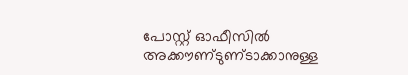പോസ്റ്റ്‌ ഓഫീസില്‍ അക്കൗണ്‌ടുണ്‌ടാക്കാനുള്ള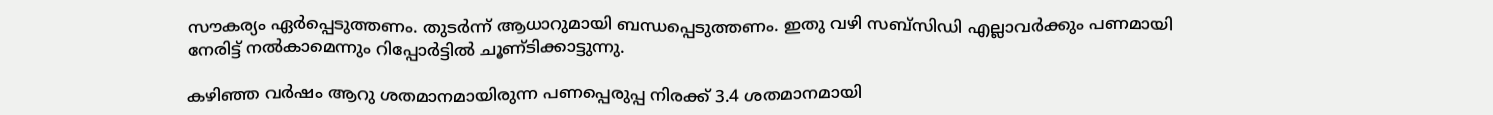സൗകര്യം ഏര്‍പ്പെടുത്തണം. തുടര്‍ന്ന്‌ ആധാറുമായി ബന്ധപ്പെടുത്തണം. ഇതു വഴി സബ്‌സിഡി എല്ലാവര്‍ക്കും പണമായി നേരിട്ട്‌ നല്‍കാമെന്നും റിപ്പോര്‍ട്ടില്‍ ചൂണ്‌ടിക്കാട്ടുന്നു.

കഴിഞ്ഞ വര്‍ഷം ആറു ശതമാനമായിരുന്ന പണപ്പെരുപ്പ നിരക്ക്‌ 3.4 ശതമാനമായി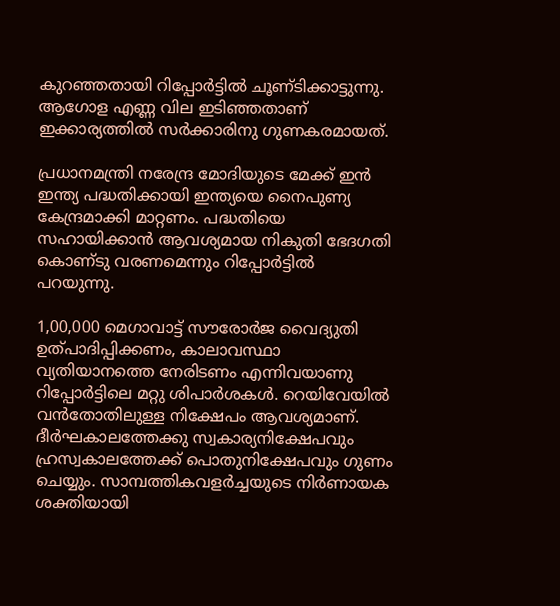കുറഞ്ഞതായി റിപ്പോര്‍ട്ടില്‍ ചൂണ്‌ടിക്കാട്ടുന്നു. ആഗോള എണ്ണ വില ഇടിഞ്ഞതാണ്‌ ഇക്കാര്യത്തില്‍ സര്‍ക്കാരിനു ഗുണകരമായത്‌.

പ്രധാനമന്ത്രി നരേന്ദ്ര മോദിയുടെ മേക്ക്‌ ഇന്‍ ഇന്ത്യ പദ്ധതിക്കായി ഇന്ത്യയെ നൈപുണ്യ കേന്ദ്രമാക്കി മാറ്റണം. പദ്ധതിയെ സഹായിക്കാന്‍ ആവശ്യമായ നികുതി ഭേദഗതി കൊണ്‌ടു വരണമെന്നും റിപ്പോര്‍ട്ടില്‍ പറയുന്നു.

1,00,000 മെഗാവാട്ട്‌ സൗരോര്‍ജ വൈദ്യുതി ഉത്‌പാദിപ്പിക്കണം, കാലാവസ്ഥാ വ്യതിയാനത്തെ നേരിടണം എന്നിവയാണു റിപ്പോര്‍ട്ടിലെ മറ്റു ശിപാര്‍ശകള്‍. റെയിവേയില്‍ വന്‍തോതിലുള്ള നിക്ഷേപം ആവശ്യമാണ്‌. ദീര്‍ഘകാലത്തേക്കു സ്വകാര്യനിക്ഷേപവും ഹ്രസ്വകാലത്തേക്ക്‌ പൊതുനിക്ഷേപവും ഗുണം ചെയ്യും. സാമ്പത്തികവളര്‍ച്ചയുടെ നിര്‍ണായക ശക്തിയായി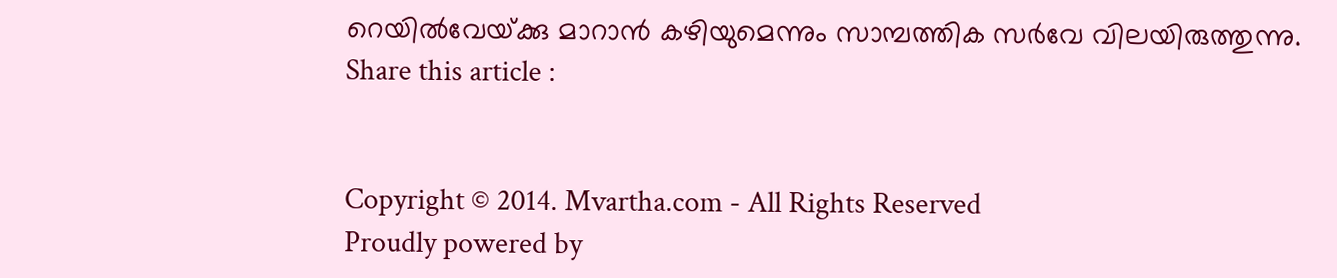റെയില്‍വേയ്‌ക്കു മാറാന്‍ കഴിയുമെന്നും സാമ്പത്തിക സര്‍വേ വിലയിരുത്തുന്നു.
Share this article :


Copyright © 2014. Mvartha.com - All Rights Reserved
Proudly powered by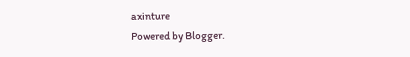axinture
Powered by Blogger.